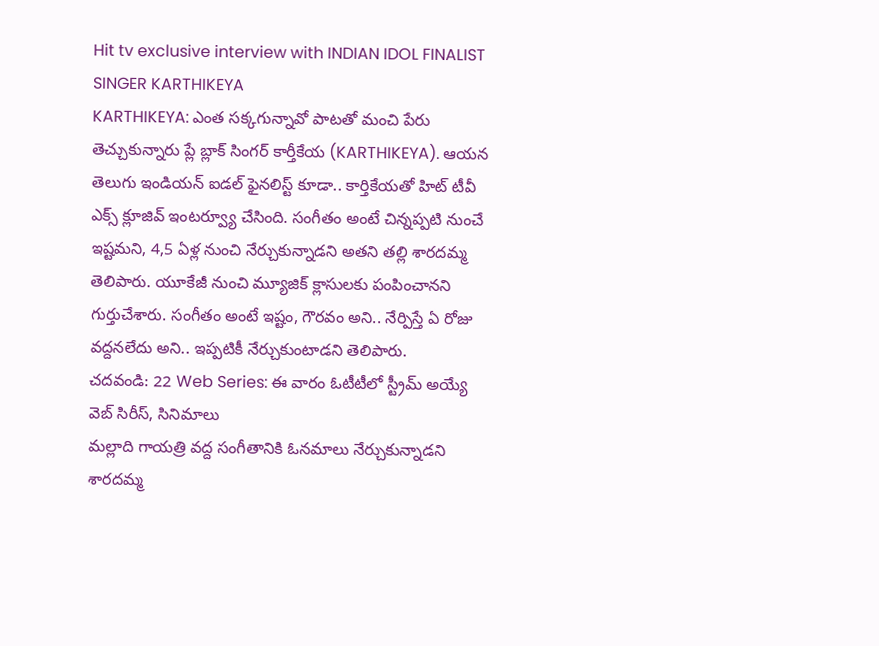Hit tv exclusive interview with INDIAN IDOL FINALIST SINGER KARTHIKEYA
KARTHIKEYA: ఎంత సక్కగున్నావో పాటతో మంచి పేరు తెచ్చుకున్నారు ప్లే బ్లాక్ సింగర్ కార్తీకేయ (KARTHIKEYA). ఆయన తెలుగు ఇండియన్ ఐడల్ ఫైనలిస్ట్ కూడా.. కార్తికేయతో హిట్ టీవీ ఎక్స్ క్లూజివ్ ఇంటర్వ్యూ చేసింది. సంగీతం అంటే చిన్నప్పటి నుంచే ఇష్టమని, 4,5 ఏళ్ల నుంచి నేర్చుకున్నాడని అతని తల్లి శారదమ్మ తెలిపారు. యూకేజీ నుంచి మ్యూజిక్ క్లాసులకు పంపించానని గుర్తుచేశారు. సంగీతం అంటే ఇష్టం, గౌరవం అని.. నేర్పిస్తే ఏ రోజు వద్దనలేదు అని.. ఇప్పటికీ నేర్చుకుంటాడని తెలిపారు.
చదవండి: 22 Web Series: ఈ వారం ఓటీటీలో స్ట్రీమ్ అయ్యే వెబ్ సిరీస్, సినిమాలు
మల్లాది గాయత్రి వద్ద సంగీతానికి ఓనమాలు నేర్చుకున్నాడని శారదమ్మ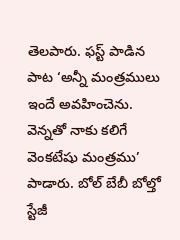తెలపారు. ఫస్ట్ పాడిన పాట ‘అన్నీ మంత్రములు ఇందే అవహించెను. వెన్నతో నాకు కలిగే వెంకటేషు మంత్రము’ పాడారు. బోల్ బేబీ బోల్తో స్టేజీ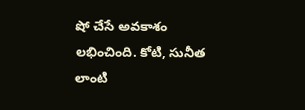షో చేసే అవకాశం లభించింది. కోటి, సునీత లాంటి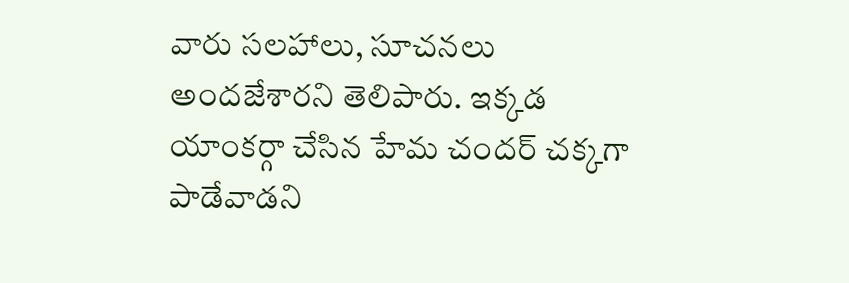వారు సలహాలు, సూచనలు అందజేశారని తెలిపారు. ఇక్కడ యాంకర్గా చేసిన హేమ చందర్ చక్కగా పాడేవాడని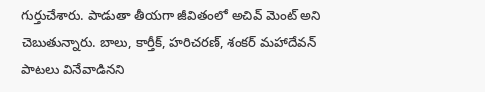గుర్తుచేశారు. పాడుతా తీయగా జీవితంలో అచివ్ మెంట్ అని చెబుతున్నారు. బాలు, కార్తీక్, హరిచరణ్, శంకర్ మహాదేవన్ పాటలు వినేవాడినని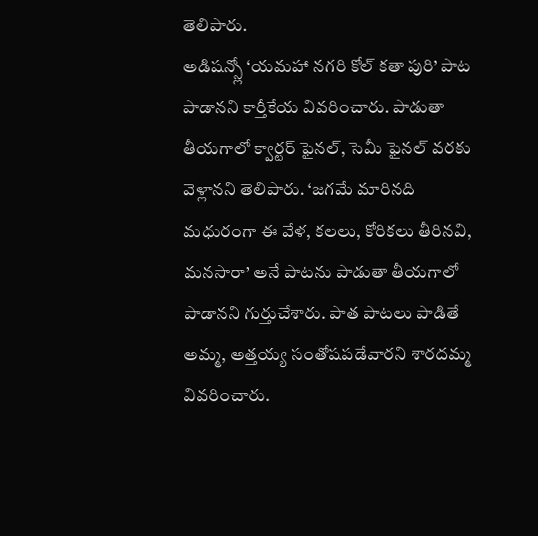తెలిపారు.
అడిషన్స్లో ‘యమహా నగరి కోల్ కతా పురి’ పాట పాడానని కార్తీకేయ వివరించారు. పాడుతా తీయగాలో క్వార్టర్ ఫైనల్, సెమీ ఫైనల్ వరకు వెళ్లానని తెలిపారు. ‘జగమే మారినది మధురంగా ఈ వేళ, కలలు, కోరికలు తీరినవి, మనసారా’ అనే పాటను పాడుతా తీయగాలో పాడానని గుర్తుచేశారు. పాత పాటలు పాడితే అమ్మ, అత్తయ్య సంతోషపడేవారని శారదమ్మ వివరించారు.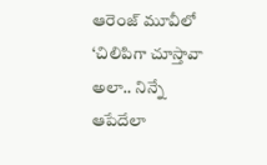ఆరెంజ్ మూవీలో ‘చిలిపిగా చూస్తావా అలా.. నిన్నే ఆపేదేలా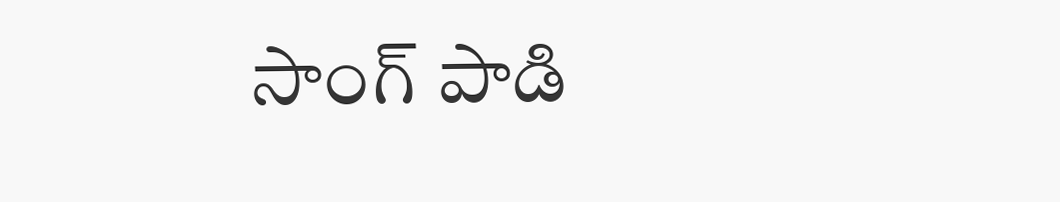సాంగ్ పాడి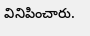వినిపించారు.